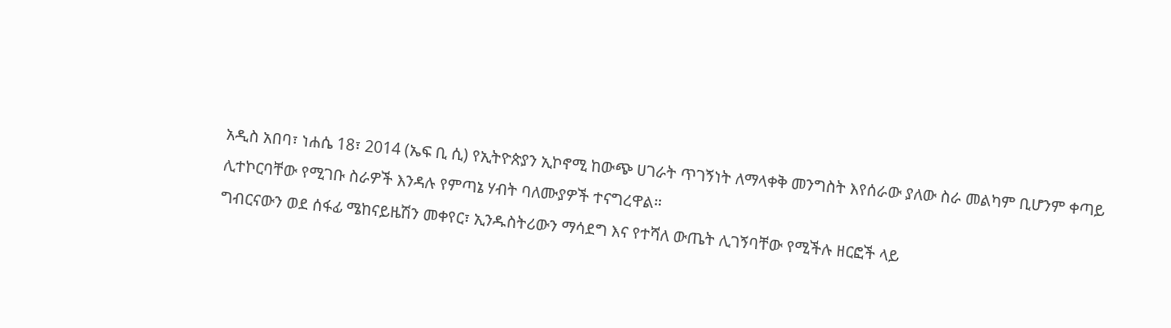አዲስ አበባ፣ ነሐሴ 18፣ 2014 (ኤፍ ቢ ሲ) የኢትዮጵያን ኢኮኖሚ ከውጭ ሀገራት ጥገኝነት ለማላቀቅ መንግስት እየሰራው ያለው ስራ መልካም ቢሆንም ቀጣይ ሊተኮርባቸው የሚገቡ ስራዎች እንዳሉ የምጣኔ ሃብት ባለሙያዎች ተናግረዋል።
ግብርናውን ወደ ሰፋፊ ሜከናይዜሽን መቀየር፣ ኢንዱስትሪውን ማሳደግ እና የተሻለ ውጤት ሊገኝባቸው የሚችሉ ዘርፎች ላይ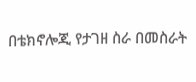በቴክኖሎጂ የታገዘ ስራ በመስራት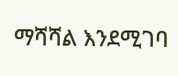ማሻሻል እንደሚገባ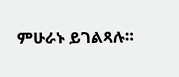ምሁራኑ ይገልጻሉ።